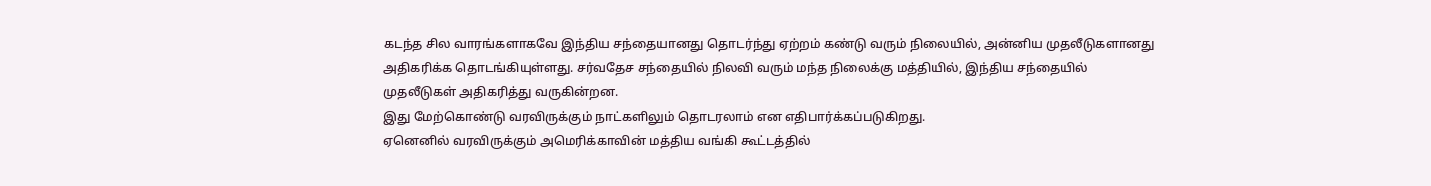கடந்த சில வாரங்களாகவே இந்திய சந்தையானது தொடர்ந்து ஏற்றம் கண்டு வரும் நிலையில், அன்னிய முதலீடுகளானது அதிகரிக்க தொடங்கியுள்ளது. சர்வதேச சந்தையில் நிலவி வரும் மந்த நிலைக்கு மத்தியில், இந்திய சந்தையில் முதலீடுகள் அதிகரித்து வருகின்றன.
இது மேற்கொண்டு வரவிருக்கும் நாட்களிலும் தொடரலாம் என எதிபார்க்கப்படுகிறது.
ஏனெனில் வரவிருக்கும் அமெரிக்காவின் மத்திய வங்கி கூட்டத்தில்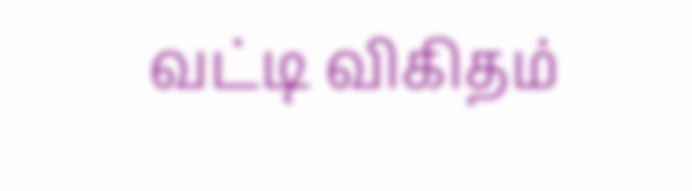வட்டி விகிதம்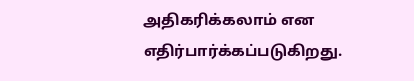அதிகரிக்கலாம் என எதிர்பார்க்கப்படுகிறது.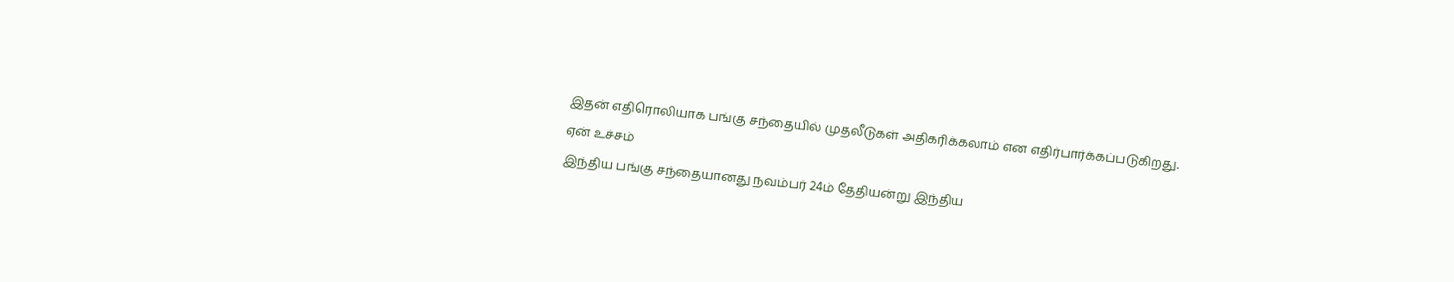இதன் எதிரொலியாக பங்கு சந்தையில் முதலீடுகள் அதிகரிக்கலாம் என எதிர்பார்க்கப்படுகிறது.
ஏன் உச்சம்
இந்திய பங்கு சந்தையானது நவம்பர் 24ம் தேதியன்று இந்திய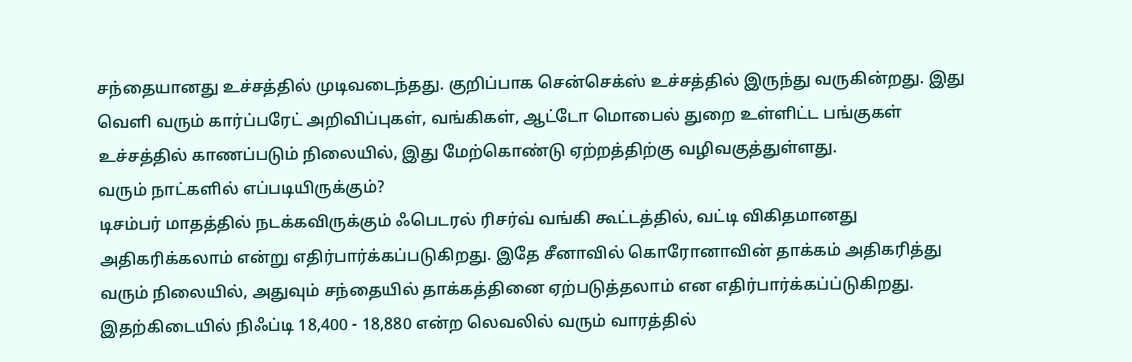சந்தையானது உச்சத்தில் முடிவடைந்தது. குறிப்பாக சென்செக்ஸ் உச்சத்தில் இருந்து வருகின்றது. இது வெளி வரும் கார்ப்பரேட் அறிவிப்புகள், வங்கிகள், ஆட்டோ மொபைல் துறை உள்ளிட்ட பங்குகள் உச்சத்தில் காணப்படும் நிலையில், இது மேற்கொண்டு ஏற்றத்திற்கு வழிவகுத்துள்ளது.
வரும் நாட்களில் எப்படியிருக்கும்?
டிசம்பர் மாதத்தில் நடக்கவிருக்கும் ஃபெடரல் ரிசர்வ் வங்கி கூட்டத்தில், வட்டி விகிதமானது அதிகரிக்கலாம் என்று எதிர்பார்க்கப்படுகிறது. இதே சீனாவில் கொரோனாவின் தாக்கம் அதிகரித்து வரும் நிலையில், அதுவும் சந்தையில் தாக்கத்தினை ஏற்படுத்தலாம் என எதிர்பார்க்கப்ப்டுகிறது. இதற்கிடையில் நிஃப்டி 18,400 - 18,880 என்ற லெவலில் வரும் வாரத்தில்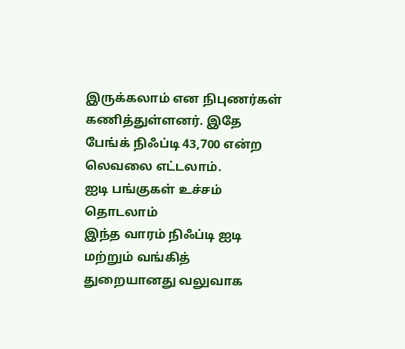இருக்கலாம் என நிபுணர்கள் கணித்துள்ளனர். இதே பேங்க் நிஃப்டி 43,700 என்ற லெவலை எட்டலாம்.
ஐடி பங்குகள் உச்சம் தொடலாம்
இந்த வாரம் நிஃப்டி ஐடி மற்றும் வங்கித் துறையானது வலுவாக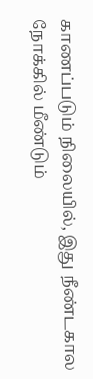காணப்படும் நிலையில், இது நீண்டகால நோக்கில் மீண்டும்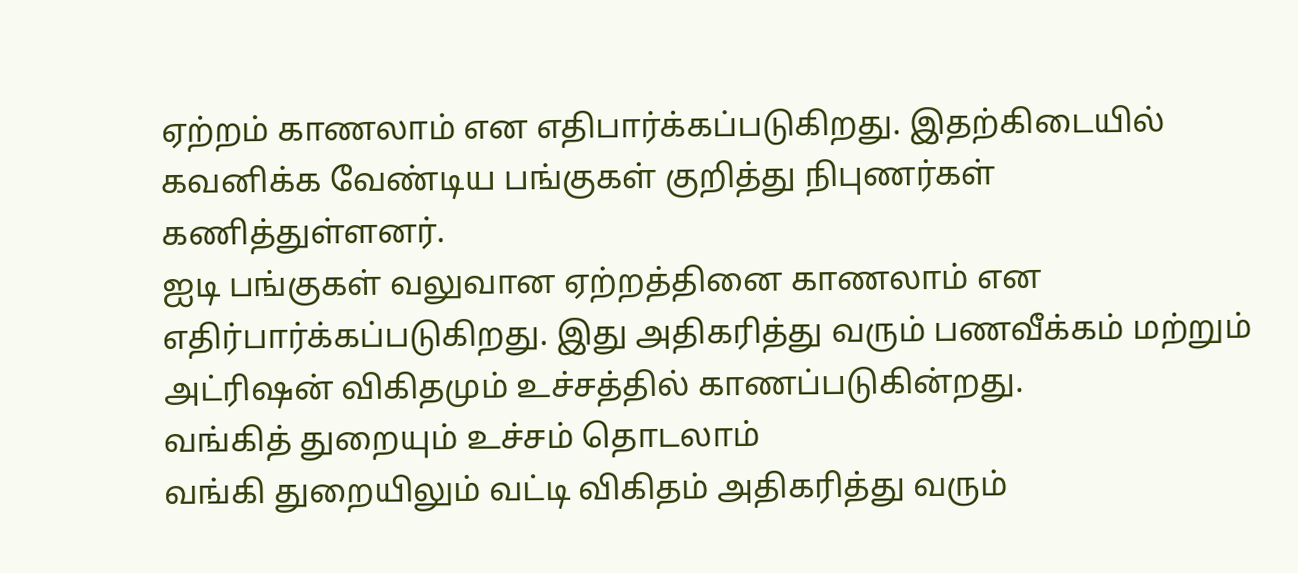ஏற்றம் காணலாம் என எதிபார்க்கப்படுகிறது. இதற்கிடையில் கவனிக்க வேண்டிய பங்குகள் குறித்து நிபுணர்கள் கணித்துள்ளனர்.
ஐடி பங்குகள் வலுவான ஏற்றத்தினை காணலாம் என எதிர்பார்க்கப்படுகிறது. இது அதிகரித்து வரும் பணவீக்கம் மற்றும் அட்ரிஷன் விகிதமும் உச்சத்தில் காணப்படுகின்றது.
வங்கித் துறையும் உச்சம் தொடலாம்
வங்கி துறையிலும் வட்டி விகிதம் அதிகரித்து வரும்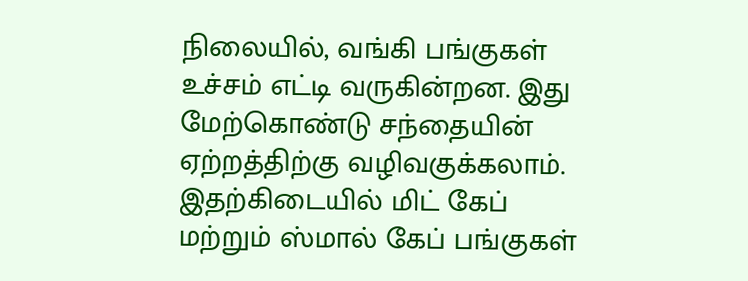நிலையில், வங்கி பங்குகள் உச்சம் எட்டி வருகின்றன. இது மேற்கொண்டு சந்தையின் ஏற்றத்திற்கு வழிவகுக்கலாம். இதற்கிடையில் மிட் கேப் மற்றும் ஸ்மால் கேப் பங்குகள்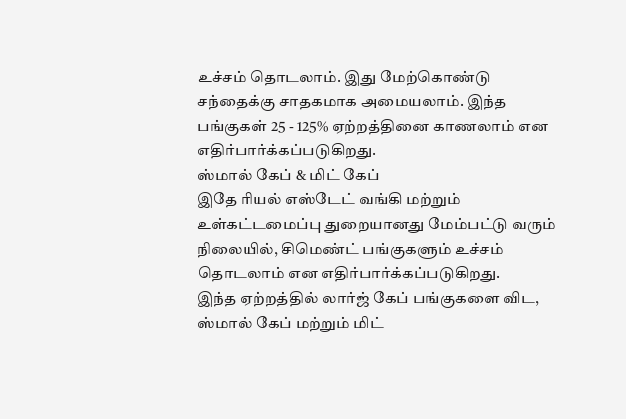உச்சம் தொடலாம். இது மேற்கொண்டு சந்தைக்கு சாதகமாக அமையலாம். இந்த பங்குகள் 25 - 125% ஏற்றத்தினை காணலாம் என எதிர்பார்க்கப்படுகிறது.
ஸ்மால் கேப் & மிட் கேப்
இதே ரியல் எஸ்டேட் வங்கி மற்றும் உள்கட்டமைப்பு துறையானது மேம்பட்டு வரும் நிலையில், சிமெண்ட் பங்குகளும் உச்சம் தொடலாம் என எதிர்பார்க்கப்படுகிறது.
இந்த ஏற்றத்தில் லார்ஜ் கேப் பங்குகளை விட, ஸ்மால் கேப் மற்றும் மிட்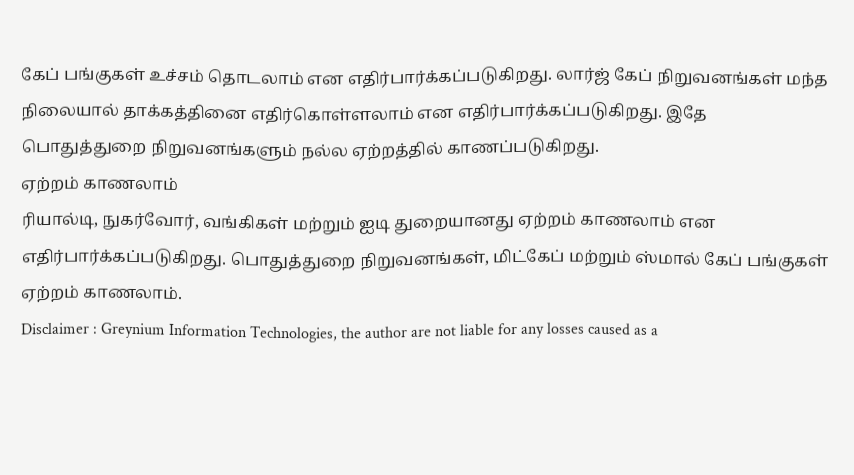கேப் பங்குகள் உச்சம் தொடலாம் என எதிர்பார்க்கப்படுகிறது. லார்ஜ் கேப் நிறுவனங்கள் மந்த நிலையால் தாக்கத்தினை எதிர்கொள்ளலாம் என எதிர்பார்க்கப்படுகிறது. இதே பொதுத்துறை நிறுவனங்களும் நல்ல ஏற்றத்தில் காணப்படுகிறது.
ஏற்றம் காணலாம்
ரியால்டி, நுகர்வோர், வங்கிகள் மற்றும் ஐடி துறையானது ஏற்றம் காணலாம் என எதிர்பார்க்கப்படுகிறது. பொதுத்துறை நிறுவனங்கள், மிட்கேப் மற்றும் ஸ்மால் கேப் பங்குகள் ஏற்றம் காணலாம்.
Disclaimer : Greynium Information Technologies, the author are not liable for any losses caused as a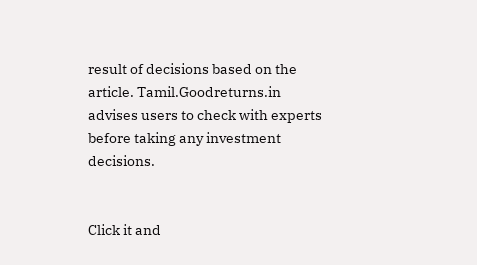result of decisions based on the article. Tamil.Goodreturns.in advises users to check with experts before taking any investment decisions.


Click it and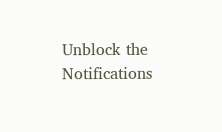Unblock the Notifications